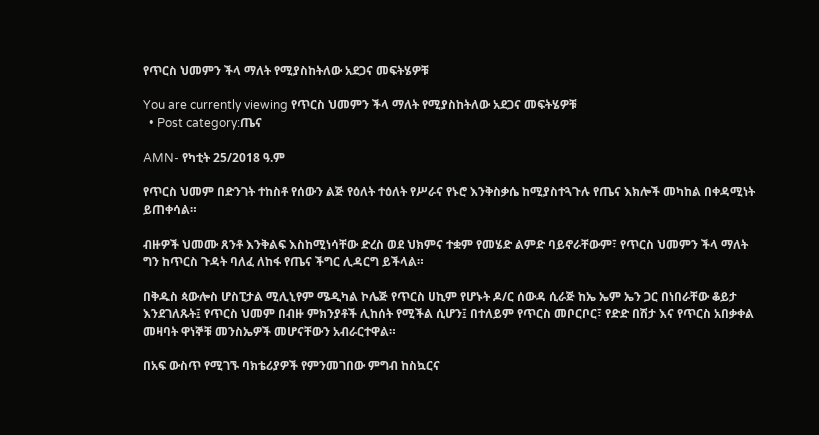የጥርስ ህመምን ችላ ማለት የሚያስከትለው አደጋና መፍትሄዎቹ

You are currently viewing የጥርስ ህመምን ችላ ማለት የሚያስከትለው አደጋና መፍትሄዎቹ
  • Post category:ጤና

AMN- የካቲት 25/2018 ዓ.ም

የጥርስ ህመም በድንገት ተከስቶ የሰውን ልጅ የዕለት ተዕለት የሥራና የኑሮ እንቅስቃሴ ከሚያስተጓጉሉ የጤና እክሎች መካከል በቀዳሚነት ይጠቀሳል።

ብዙዎች ህመሙ ጸንቶ እንቅልፍ እስከሚነሳቸው ድረስ ወደ ህክምና ተቋም የመሄድ ልምድ ባይኖራቸውም፣ የጥርስ ህመምን ችላ ማለት ግን ከጥርስ ጉዳት ባለፈ ለከፋ የጤና ችግር ሊዳርግ ይችላል።

በቅዱስ ጳውሎስ ሆስፒታል ሚሊኒየም ሜዲካል ኮሌጅ የጥርስ ሀኪም የሆኑት ዶ/ር ሰውዳ ሲራጅ ከኤ ኤም ኤን ጋር በነበራቸው ቆይታ እንደገለጹት፤ የጥርስ ህመም በብዙ ምክንያቶች ሊከሰት የሚችል ሲሆን፤ በተለይም የጥርስ መቦርቦር፣ የድድ በሽታ እና የጥርስ አበቃቀል መዛባት ዋነኞቹ መንስኤዎች መሆናቸውን አብራርተዋል።

በአፍ ውስጥ የሚገኙ ባክቴሪያዎች የምንመገበው ምግብ ከስኳርና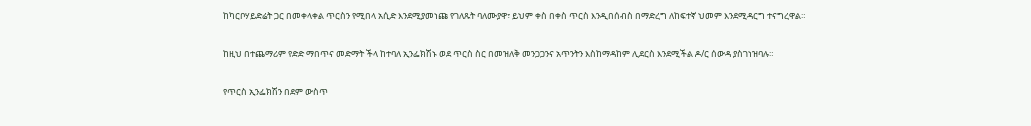ከካርቦሃይድሬት ጋር በመቀላቀል ጥርስን የሚበላ አሲድ እንደሚያመነጩ የገለጹት ባለሙያዋ፣ ይህም ቀስ በቀስ ጥርስ እንዲበሰብስ በማድረግ ለከፍተኛ ህመም እንደሚዳርግ ተናግረዋል።

ከዚህ በተጨማሪም የድድ ማበጥና መድማት ችላ ከተባለ ኢንፌክሽኑ ወደ ጥርስ ስር በመዝለቅ መንጋጋንና አጥንትን እስከማዳከም ሊደርስ እንደሚችል ዶ/ር ሰውዳ ያስገነዝባሉ።

የጥርስ ኢንፌክሽን በደም ውስጥ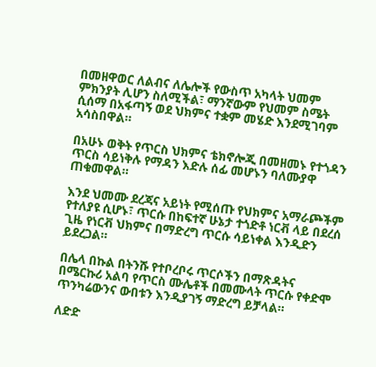በመዘዋወር ለልብና ለሌሎች የውስጥ አካላት ህመም ምክንያት ሊሆን ስለሚችል፣ ማንኛውም የህመም ስሜት ሲሰማ በአፋጣኝ ወደ ህክምና ተቋም መሄድ እንደሚገባም አሳስበዋል።

በአሁኑ ወቅት የጥርስ ህክምና ቴክኖሎጂ በመዘመኑ የተጎዳን ጥርስ ሳይነቅሉ የማዳን እድሉ ሰፊ መሆኑን ባለሙያዋ ጠቁመዋል።

እንደ ህመሙ ደረጃና አይነት የሚሰጡ የህክምና አማራጮችም የተለያዩ ሲሆኑ፣ ጥርሱ በከፍተኛ ሁኔታ ተጎድቶ ነርቭ ላይ በደረሰ ጊዜ የነርቭ ህክምና በማድረግ ጥርሱ ሳይነቀል እንዲድን ይደረጋል።

በሌላ በኩል በትንሹ የተቦረቦሩ ጥርሶችን በማጽዳትና በሜርኩሪ አልባ የጥርስ ሙሌቶች በመሙላት ጥርሱ የቀድሞ ጥንካሬውንና ውበቱን እንዲያገኝ ማድረግ ይቻላል።

ለድድ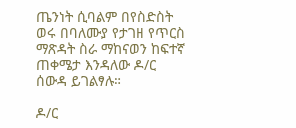ጤንነት ሲባልም በየስድስት ወሩ በባለሙያ የታገዘ የጥርስ ማጽዳት ስራ ማከናወን ከፍተኛ ጠቀሜታ እንዳለው ዶ/ር ሰውዳ ይገልፃሉ።

ዶ/ር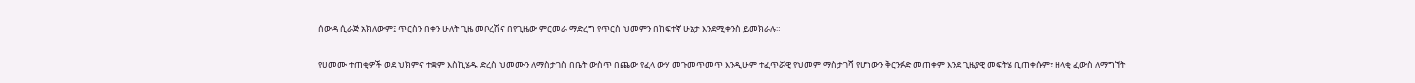ሰውዳ ሲራጅ አክለውም፤ ጥርስን በቀን ሁለት ጊዜ መቦረሽና በየጊዜው ምርመራ ማድረግ የጥርስ ህመምን በከፍተኛ ሁኔታ እንደሚቀንስ ይመክራሉ።

የሀመሙ ተጠቂዎች ወደ ህክምና ተቋም እስኪሄዱ ድረስ ህመሙን ለማስታገስ በቤት ውስጥ በጨው የፈላ ውሃ መጉመጥመጥ እንዲሁም ተፈጥሯዊ የህመም ማስታገሻ የሆነውን ቅርንፉድ መጠቀም እንደ ጊዜያዊ መፍትሄ ቢጠቀሱም፣ ዘላቂ ፈውስ ለማግኘት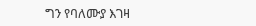ግን የባለሙያ እገዛ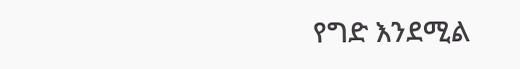የግድ እንደሚል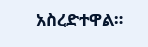አስረድተዋል።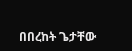በበረከት ጌታቸው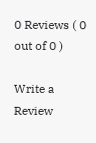0 Reviews ( 0 out of 0 )

Write a Review